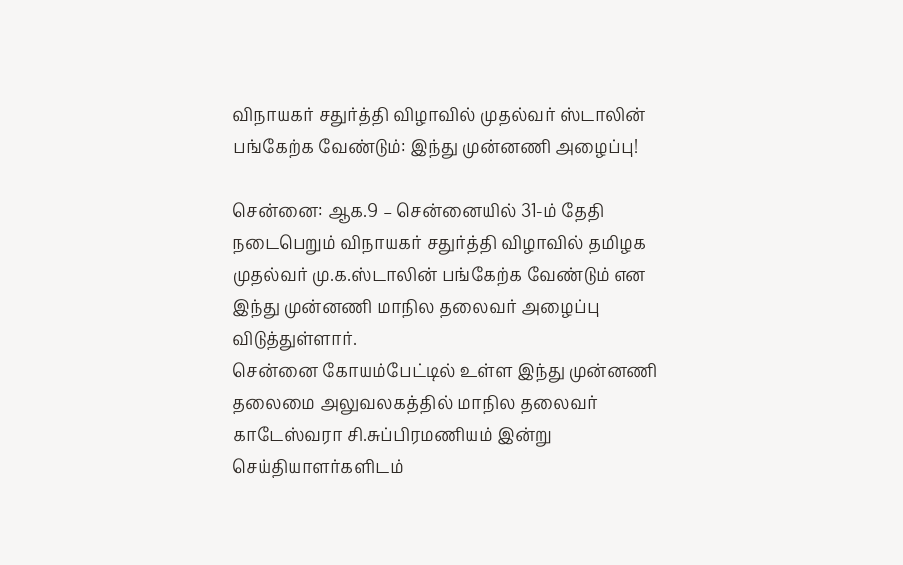விநாயகர் சதுர்த்தி விழாவில் முதல்வர் ஸ்டாலின் பங்கேற்க வேண்டும்: இந்து முன்னணி அழைப்பு!

சென்னை: ஆக.9 – சென்னையில் 31-ம் தேதி நடைபெறும் விநாயகர் சதுர்த்தி விழாவில் தமிழக முதல்வர் மு.க.ஸ்டாலின் பங்கேற்க வேண்டும் என இந்து முன்னணி மாநில தலைவர் அழைப்பு விடுத்துள்ளார்.
சென்னை கோயம்பேட்டில் உள்ள இந்து முன்னணி தலைமை அலுவலகத்தில் மாநில தலைவர் காடேஸ்வரா சி.சுப்பிரமணியம் இன்று செய்தியாளர்களிடம்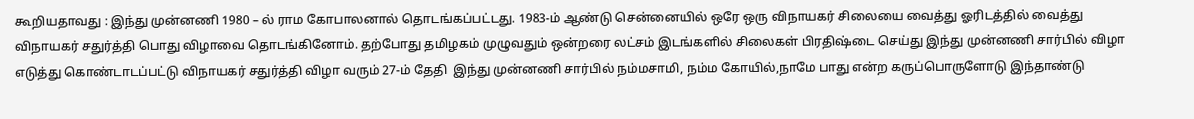கூறியதாவது : இந்து முன்னணி 1980 – ல் ராம கோபாலனால் தொடங்கப்பட்டது. 1983-ம் ஆண்டு சென்னையில் ஒரே ஒரு விநாயகர் சிலையை வைத்து ஓரிடத்தில் வைத்து விநாயகர் சதுர்த்தி பொது விழாவை தொடங்கினோம். தற்போது தமிழகம் முழுவதும் ஒன்றரை லட்சம் இடங்களில் சிலைகள் பிரதிஷ்டை செய்து இந்து முன்னணி சார்பில் விழா எடுத்து கொண்டாடப்பட்டு விநாயகர் சதுர்த்தி விழா வரும் 27-ம் தேதி  இந்து முன்னணி சார்பில் நம்மசாமி, நம்ம கோயில்,நாமே பாது என்ற கருப்பொருளோடு இந்தாண்டு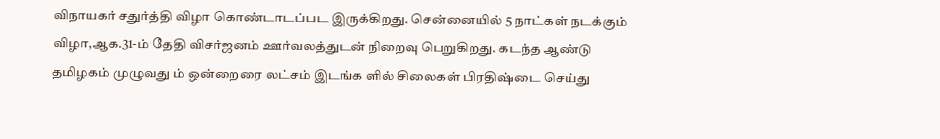விநாயகர் சதுர்த்தி விழா கொண்டாடப்பட இருக்கிறது. சென்னையில் 5 நாட்கள் நடக்கும் விழா,ஆக.31-ம் தேதி விசர்ஜனம் ஊர்வலத்துடன் நிறைவு பெறுகிறது. கடந்த ஆண்டு தமிழகம் முழுவது ம் ஒன்றைரை லட்சம் இடங்க ளில் சிலைகள் பிரதிஷ்டை செய்து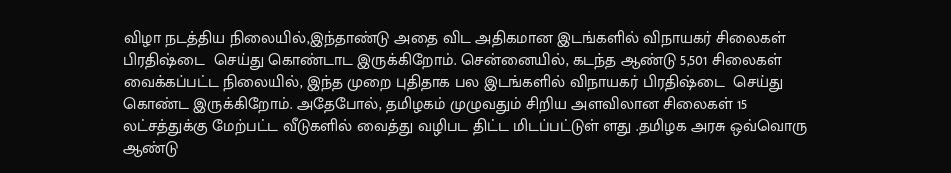விழா நடத்திய நிலையில்,இந்தாண்டு அதை விட அதிகமான இடங்களில் விநாயகர் சிலைகள் பிரதிஷ்டை  செய்து கொண்டாட இருக்கிறோம். சென்னையில், கடந்த ஆண்டு 5,501 சிலைகள் வைக்கப்பட்ட நிலையில், இந்த முறை புதிதாக பல இடங்களில் விநாயகர் பிரதிஷ்டை  செய்து கொண்ட இருக்கிறோம். அதேபோல், தமிழகம் முழுவதும் சிறிய அளவிலான சிலைகள் 15 லட்சத்துக்கு மேற்பட்ட வீடுகளில் வைத்து வழிபட திட்ட மிடப்பட்டுள் ளது .தமிழக அரசு ஒவ்வொரு ஆண்டு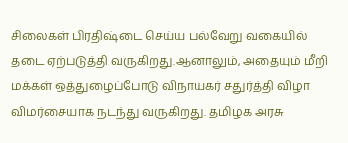சிலைகள் பிரதிஷ்டை செய்ய பல்வேறு வகையில் தடை ஏற்படுத்தி வருகிறது.ஆனாலும், அதையும் மீறி மக்கள் ஒத்துழைப்போடு விநாயகர் சதுர்த்தி விழா விமர்சையாக நடந்து வருகிறது. தமிழக அரசு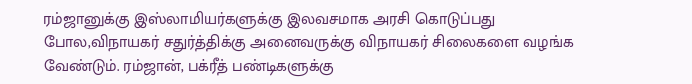ரம்ஜானுக்கு இஸ்லாமியர்களுக்கு இலவசமாக அரசி கொடுப்பது போல,விநாயகர் சதுர்த்திக்கு அனைவருக்கு விநாயகர் சிலைகளை வழங்க வேண்டும். ரம்ஜான், பக்ரீத் பண்டிகளுக்கு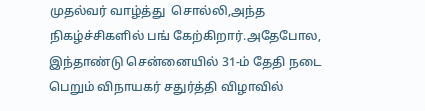முதல்வர் வாழ்த்து  சொல்லி,அந்த நிகழ்ச்சிகளில் பங் கேற்கிறார்.அதேபோல, இந்தாண்டு சென்னையில் 31-ம் தேதி நடை பெறும் விநாயகர் சதுர்த்தி விழாவில்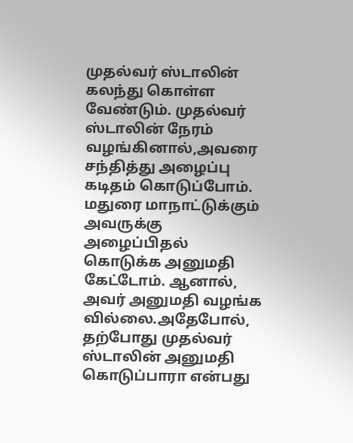முதல்வர் ஸ்டாலின் கலந்து கொள்ள வேண்டும். முதல்வர் ஸ்டாலின் நேரம் வழங்கினால்,அவரை சந்தித்து அழைப்பு கடிதம் கொடுப்போம். மதுரை மாநாட்டுக்கும் அவருக்கு அழைப்பிதல் கொடுக்க அனுமதி கேட்டோம். ஆனால், அவர் அனுமதி வழங்க வில்லை.அதேபோல், தற்போது முதல்வர் ஸ்டாலின் அனுமதி கொடுப்பாரா என்பது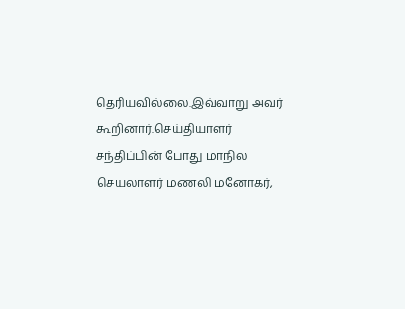தெரியவில்லை.இவ்வாறு அவர் கூறினார்.செய்தியாளர் சந்திப்பின் போது மாநில செயலாளர் மணலி மனோகர்,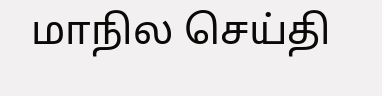மாநில செய்தி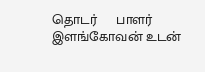தொடர்     பாளர் இளங்கோவன் உடன்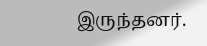இருந்தனர்.